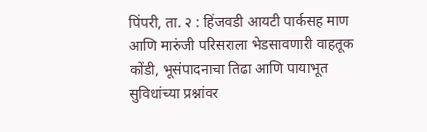पिंपरी, ता. २ : हिंजवडी आयटी पार्कसह माण आणि मारुंजी परिसराला भेडसावणारी वाहतूक कोंडी, भूसंपादनाचा तिढा आणि पायाभूत सुविधांच्या प्रश्नांवर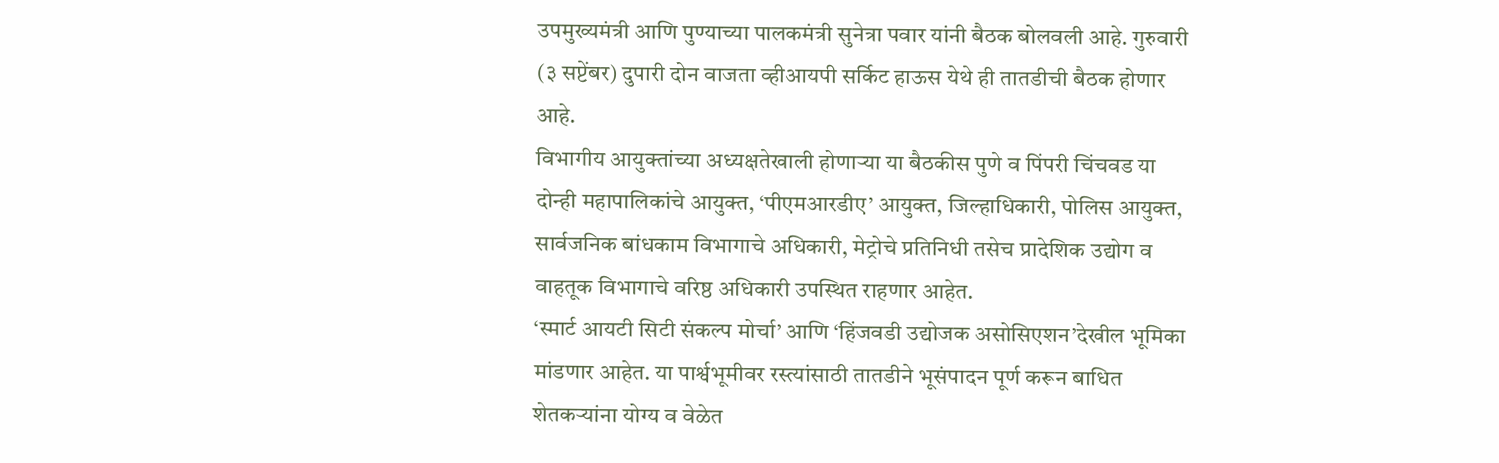उपमुख्यमंत्री आणि पुण्याच्या पालकमंत्री सुनेत्रा पवार यांनी बैठक बोलवली आहे. गुरुवारी (३ सप्टेंबर) दुपारी दोन वाजता व्हीआयपी सर्किट हाऊस येथे ही तातडीची बैठक होणार आहे.
विभागीय आयुक्तांच्या अध्यक्षतेखाली होणाऱ्या या बैठकीस पुणे व पिंपरी चिंचवड या दोन्ही महापालिकांचे आयुक्त, ‘पीएमआरडीए’ आयुक्त, जिल्हाधिकारी, पोलिस आयुक्त, सार्वजनिक बांधकाम विभागाचे अधिकारी, मेट्रोचे प्रतिनिधी तसेच प्रादेशिक उद्योग व वाहतूक विभागाचे वरिष्ठ अधिकारी उपस्थित राहणार आहेत.
‘स्मार्ट आयटी सिटी संकल्प मोर्चा’ आणि ‘हिंजवडी उद्योजक असोसिएशन’देखील भूमिका मांडणार आहेत. या पार्श्वभूमीवर रस्त्यांसाठी तातडीने भूसंपादन पूर्ण करून बाधित शेतकऱ्यांना योग्य व वेळेत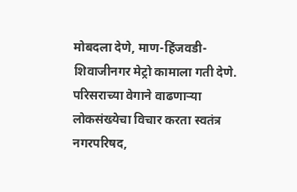मोबदला देणे, माण-हिंजवडी-शिवाजीनगर मेट्रो कामाला गती देणे. परिसराच्या वेगाने वाढणाऱ्या लोकसंख्येचा विचार करता स्वतंत्र नगरपरिषद,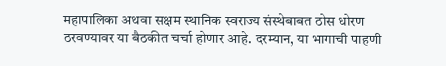महापालिका अथवा सक्षम स्थानिक स्वराज्य संस्थेबाबत ठोस धोरण ठरवण्यावर या बैठकीत चर्चा होणार आहे. दरम्यान, या भागाची पाहणी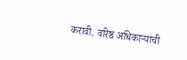करावी. वरिष्ठ अधिकाऱ्यांची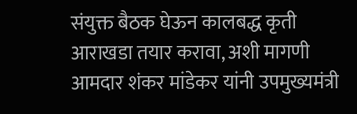संयुक्त बैठक घेऊन कालबद्ध कृती आराखडा तयार करावा, अशी मागणी आमदार शंकर मांडेकर यांनी उपमुख्यमंत्री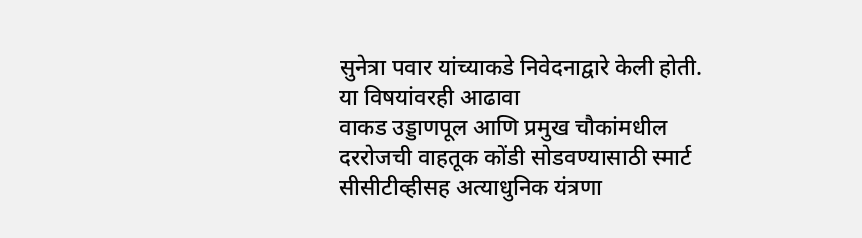सुनेत्रा पवार यांच्याकडे निवेदनाद्वारे केली होती.
या विषयांवरही आढावा
वाकड उड्डाणपूल आणि प्रमुख चौकांमधील दररोजची वाहतूक कोंडी सोडवण्यासाठी स्मार्ट सीसीटीव्हीसह अत्याधुनिक यंत्रणा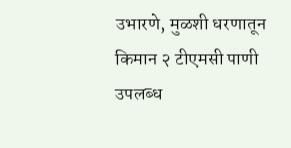उभारणे, मुळशी धरणातून किमान २ टीएमसी पाणी उपलब्ध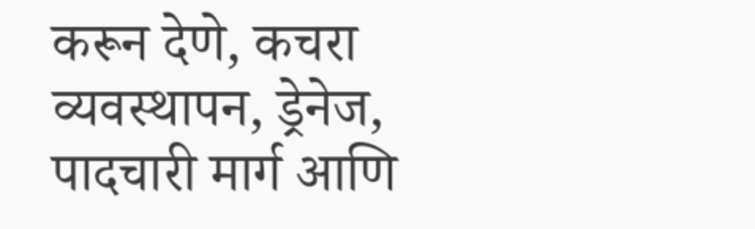करून देणे, कचरा व्यवस्थापन, ड्रेनेज, पादचारी मार्ग आणि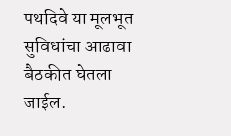पथदिवे या मूलभूत सुविधांचा आढावा बैठकीत घेतला जाईल.